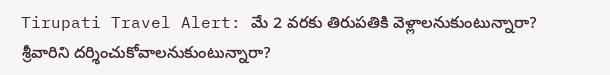Tirupati Travel Alert: మే 2 వరకు తిరుపతికి వెళ్లాలనుకుంటున్నారా? శ్రీవారిని దర్శించుకోవాలనుకుంటున్నారా?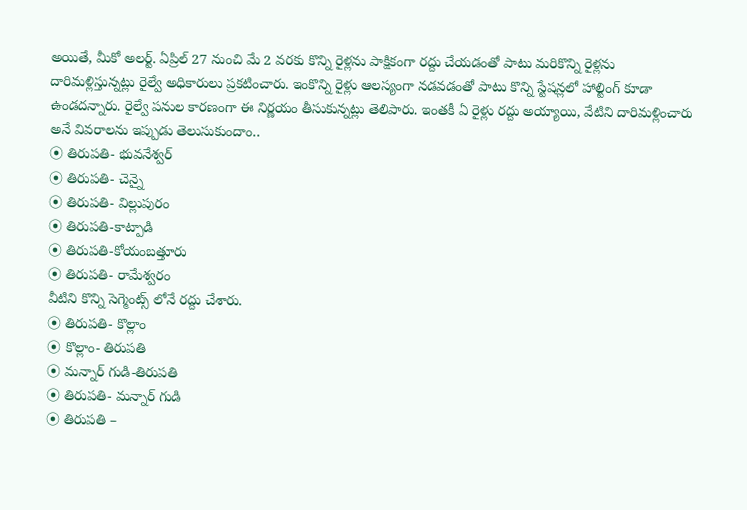అయితే, మీకో అలర్ట్. ఏప్రిల్ 27 నుంచి మే 2 వరకు కొన్ని రైళ్లను పాక్షికంగా రద్దు చేయడంతో పాటు మరికొన్ని రైళ్లను దారిమళ్లిస్తున్నట్లు రైల్వే అధికారులు ప్రకటించారు. ఇంకొన్ని రైళ్లు ఆలస్యంగా నడవడంతో పాటు కొన్ని స్టేషన్లలో హాల్టింగ్ కూడా ఉండదన్నారు. రైల్వే పనుల కారణంగా ఈ నిర్ణయం తీసుకున్నట్లు తెలిపారు. ఇంతకీ ఏ రైళ్లు రద్దు అయ్యాయి, వేటిని దారిమళ్లించారు అనే వివరాలను ఇప్పుడు తెలుసుకుందాం..
⦿ తిరుపతి- భువనేశ్వర్
⦿ తిరుపతి- చెన్నై
⦿ తిరుపతి- విల్లుపురం
⦿ తిరుపతి-కాట్పాడి
⦿ తిరుపతి-కోయంబత్తూరు
⦿ తిరుపతి- రామేశ్వరం
వీటిని కొన్ని సెగ్మెంట్స్ లోనే రద్దు చేశారు.
⦿ తిరుపతి- కొల్లాం
⦿ కొల్లాం- తిరుపతి
⦿ మన్నార్ గుడి-తిరుపతి
⦿ తిరుపతి- మన్నార్ గుడి
⦿ తిరుపతి –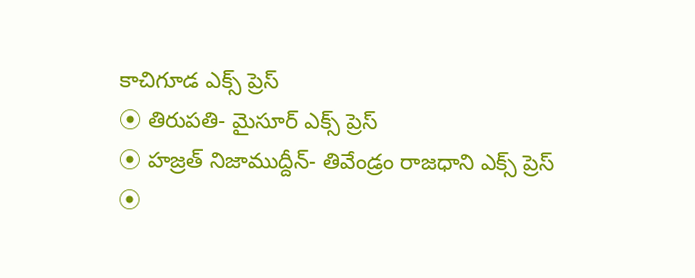కాచిగూడ ఎక్స్ ప్రెస్
⦿ తిరుపతి- మైసూర్ ఎక్స్ ప్రెస్
⦿ హజ్రత్ నిజాముద్దీన్- తివేండ్రం రాజధాని ఎక్స్ ప్రెస్
⦿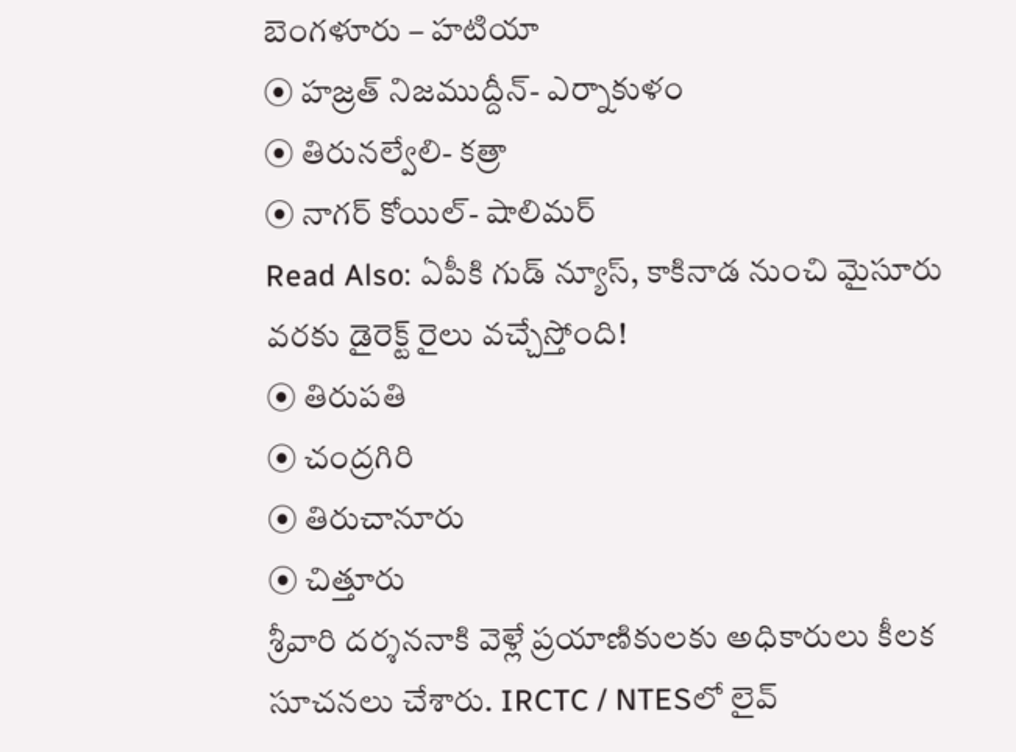బెంగళూరు – హటియా
⦿ హజ్రత్ నిజముద్దీన్- ఎర్నాకుళం
⦿ తిరునల్వేలి- కత్రా
⦿ నాగర్ కోయిల్- షాలిమర్
Read Also: ఏపీకి గుడ్ న్యూస్, కాకినాడ నుంచి మైసూరు వరకు డైరెక్ట్ రైలు వచ్చేస్తోంది!
⦿ తిరుపతి
⦿ చంద్రగిరి
⦿ తిరుచానూరు
⦿ చిత్తూరు
శ్రీవారి దర్శననాకి వెళ్లే ప్రయాణికులకు అధికారులు కీలక సూచనలు చేశారు. IRCTC / NTESలో లైవ్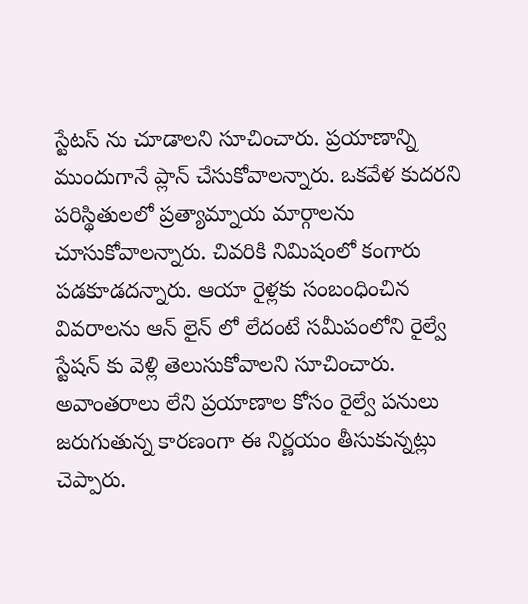స్టేటస్ ను చూడాలని సూచించారు. ప్రయాణాన్ని ముందుగానే ప్లాన్ చేసుకోవాలన్నారు. ఒకవేళ కుదరని పరిస్థితులలో ప్రత్యామ్నాయ మార్గాలను చూసుకోవాలన్నారు. చివరికి నిమిషంలో కంగారు పడకూడదన్నారు. ఆయా రైళ్లకు సంబంధించిన వివరాలను ఆన్ లైన్ లో లేదంటే సమీపంలోని రైల్వే స్టేషన్ కు వెళ్లి తెలుసుకోవాలని సూచించారు. అవాంతరాలు లేని ప్రయాణాల కోసం రైల్వే పనులు జరుగుతున్న కారణంగా ఈ నిర్ణయం తీసుకున్నట్లు చెప్పారు.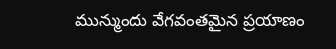మున్ముందు వేగవంతమైన ప్రయాణం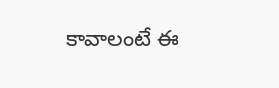కావాలంటే ఈ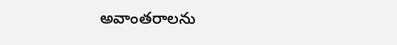అవాంతరాలను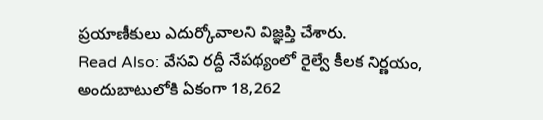ప్రయాణీకులు ఎదుర్కోవాలని విజ్ఞప్తి చేశారు.
Read Also: వేసవి రద్దీ నేపథ్యంలో రైల్వే కీలక నిర్ణయం, అందుబాటులోకి ఏకంగా 18,262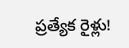ప్రత్యేక రైళ్లు!